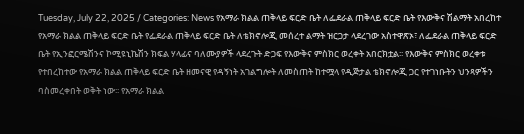Tuesday, July 22, 2025 / Categories: News የአማራ ክልል ጠቅላይ ፍርድ ቤት ለፌደራል ጠቅላይ ፍርድ ቤት የእውቅና ሽልማት አበረከተ የአማራ ክልል ጠቅላይ ፍርድ ቤት የፌደራል ጠቅላይ ፍርድ ቤት ለቴክኖሎጂ መሰረተ ልማት ዝርጋታ ላደረገው አስተዋጽኦ፣ ለፌደራል ጠቅላይ ፍርድ ቤት የኢንፎርሜሽንና ኮሚዩኒኬሽን ክፍል ሃላፊና ባለሙያዎች ላደረጉት ድጋፍ የእውቅና ምስክር ወረቀት አበርክቷል፡፡ የእውቅና ምስክር ወረቀቱ የተበረከተው የአማራ ክልል ጠቅላይ ፍርድ ቤት ዘመናዊ የዳኝነት አገልግሎት ለመስጠት ከተሟላ የዲጅታል ቴክኖሎጂ ጋር የተገነቡትን ህንጻዎችን ባስመረቀበት ወቅት ነው፡፡ የአማራ ክልል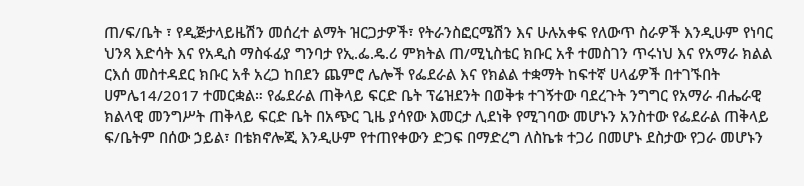ጠ/ፍ/ቤት ፣ የዲጅታላይዜሽን መሰረተ ልማት ዝርጋታዎች፣ የትራንስፎርሜሽን እና ሁሉአቀፍ የለውጥ ስራዎች እንዲሁም የነባር ህንጻ እድሳት እና የአዲስ ማስፋፊያ ግንባታ የኢ.ፌ.ዴ.ሪ ምክትል ጠ/ሚኒስቴር ክቡር አቶ ተመስገን ጥሩነህ እና የአማራ ክልል ርእሰ መስተዳደር ክቡር አቶ አረጋ ከበደን ጨምሮ ሌሎች የፌደራል እና የክልል ተቋማት ከፍተኛ ሀላፊዎች በተገኙበት ሀምሌ14/2017 ተመርቋል። የፌደራል ጠቅላይ ፍርድ ቤት ፕሬዝደንት በወቅቱ ተገኝተው ባደረጉት ንግግር የአማራ ብሔራዊ ክልላዊ መንግሥት ጠቅላይ ፍርድ ቤት በአጭር ጊዜ ያሳየው እመርታ ሊደነቅ የሚገባው መሆኑን አንስተው የፌደራል ጠቅላይ ፍ/ቤትም በሰው ኃይል፣ በቴክኖሎጂ እንዲሁም የተጠየቀውን ድጋፍ በማድረግ ለስኬቱ ተጋሪ በመሆኑ ደስታው የጋራ መሆኑን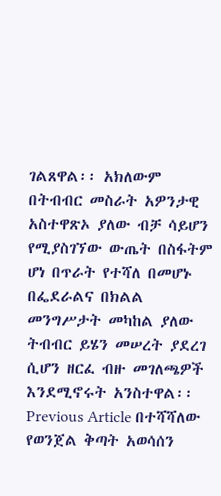ገልጸዋል፡፡ አክለውም በትብብር መስራት አዎንታዊ አስተዋጽኦ ያለው ብቻ ሳይሆን የሚያስገኘው ውጤት በስፋትም ሆነ በጥራት የተሻለ በመሆኑ በፌደራልና በክልል መንግሥታት መካከል ያለው ትብብር ይሄን መሠረት ያደረገ ሲሆን ዘርፈ ብዙ መገለጫዎች እንደሚኖሩት አንስተዋል፡፡ Previous Article በተሻሻለው የወንጀል ቅጣት አወሳሰን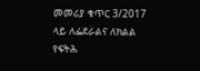መመሪያ ቁጥር 3/2017 ላይ ለፌደራልና ለክልል የፍትሕ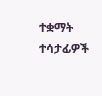ተቋማት ተሳታፊዎች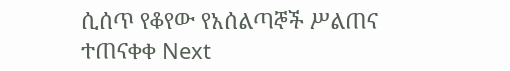ሲሰጥ የቆየው የአሰልጣኞች ሥልጠና ተጠናቀቀ Next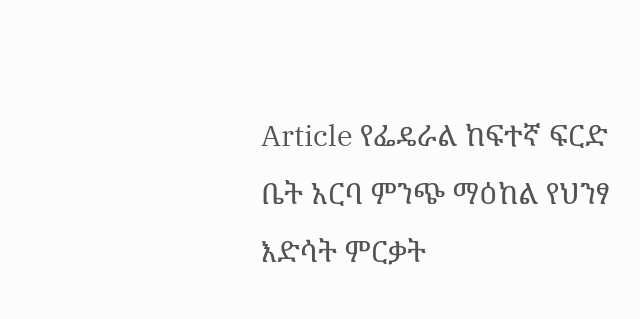Article የፌዴራል ከፍተኛ ፍርድ ቤት አርባ ምንጭ ማዕከል የህንፃ እድሳት ምርቃት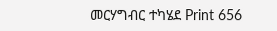መርሃግብር ተካሄደ Print 656